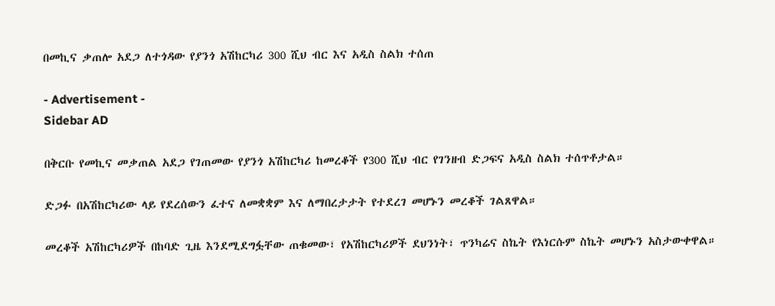በመኪና ቃጠሎ አደጋ ለተጎዳው የያንጎ አሽከርካሪ 300 ሺህ ብር እና አዲስ ስልክ ተሰጠ

- Advertisement -
Sidebar AD

በቅርቡ የመኪና መቃጠል አደጋ የገጠመው የያንጎ አሽከርካሪ ከመረቆች የ300 ሺህ ብር የገንዘብ ድጋፍና አዲስ ስልክ ተሰጥቶታል።

ድጋፉ በአሽከርካሪው ላይ የደረሰውን ፈተና ለመቋቋም እና ለማበረታታት የተደረገ መሆኑን መረቆች ገልጸዋል።

መረቆች አሽከርካሪዎች በከባድ ጊዜ እንደሚደግፏቸው ጠቁመው፣ የአሽከርካሪዎች ደህንነት፣ ጥንካሬና ስኬት የእነርሱም ስኬት መሆኑን አስታውቀዋል።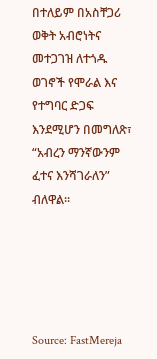በተለይም በአስቸጋሪ ወቅት አብሮነትና መተጋገዝ ለተጎዱ ወገኖች የሞራል እና የተግባር ድጋፍ እንደሚሆን በመግለጽ፣ “አብረን ማንኛውንም ፈተና እንሻገራለን” ብለዋል።





Source: FastMereja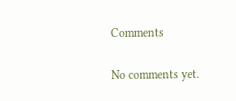Comments

No comments yet.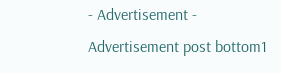- Advertisement -
Advertisement post bottom1